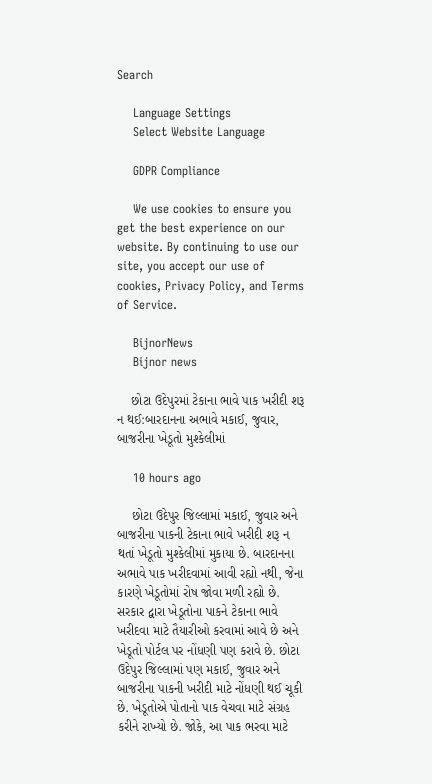Search

    Language Settings
    Select Website Language

    GDPR Compliance

    We use cookies to ensure you get the best experience on our website. By continuing to use our site, you accept our use of cookies, Privacy Policy, and Terms of Service.

    BijnorNews
    Bijnor news

    છોટા ઉદેપુરમાં ટેકાના ભાવે પાક ખરીદી શરૂ ન થઈ:બારદાનના અભાવે મકાઈ, જુવાર, બાજરીના ખેડૂતો મુશ્કેલીમાં

    10 hours ago

    છોટા ઉદેપુર જિલ્લામાં મકાઈ, જુવાર અને બાજરીના પાકની ટેકાના ભાવે ખરીદી શરૂ ન થતાં ખેડૂતો મુશ્કેલીમાં મુકાયા છે. બારદાનના અભાવે પાક ખરીદવામાં આવી રહ્યો નથી, જેના કારણે ખેડૂતોમાં રોષ જોવા મળી રહ્યો છે. સરકાર દ્વારા ખેડૂતોના પાકને ટેકાના ભાવે ખરીદવા માટે તૈયારીઓ કરવામાં આવે છે અને ખેડૂતો પોર્ટલ પર નોંધણી પણ કરાવે છે. છોટા ઉદેપુર જિલ્લામાં પણ મકાઈ, જુવાર અને બાજરીના પાકની ખરીદી માટે નોંધણી થઈ ચૂકી છે. ખેડૂતોએ પોતાનો પાક વેચવા માટે સંગ્રહ કરીને રાખ્યો છે. જોકે, આ પાક ભરવા માટે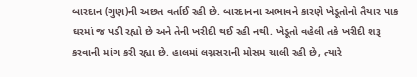બારદાન (ગુણ)ની અછત વર્તાઈ રહી છે. બારદાનના અભાવને કારણે ખેડૂતોનો તૈયાર પાક ઘરમાં જ પડી રહ્યો છે અને તેની ખરીદી થઈ રહી નથી. ખેડૂતો વહેલી તકે ખરીદી શરૂ કરવાની માંગ કરી રહ્યા છે. હાલમાં લગ્નસરાની મોસમ ચાલી રહી છે, ત્યારે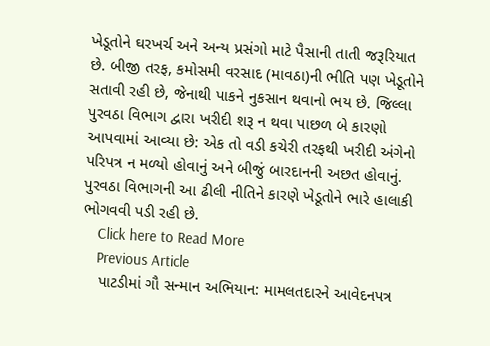ખેડૂતોને ઘરખર્ચ અને અન્ય પ્રસંગો માટે પૈસાની તાતી જરૂરિયાત છે. બીજી તરફ, કમોસમી વરસાદ (માવઠા)ની ભીતિ પણ ખેડૂતોને સતાવી રહી છે, જેનાથી પાકને નુકસાન થવાનો ભય છે. જિલ્લા પુરવઠા વિભાગ દ્વારા ખરીદી શરૂ ન થવા પાછળ બે કારણો આપવામાં આવ્યા છે: એક તો વડી કચેરી તરફથી ખરીદી અંગેનો પરિપત્ર ન મળ્યો હોવાનું અને બીજું બારદાનની અછત હોવાનું. પુરવઠા વિભાગની આ ઢીલી નીતિને કારણે ખેડૂતોને ભારે હાલાકી ભોગવવી પડી રહી છે.
    Click here to Read More
    Previous Article
    પાટડીમાં ગૌ સન્માન અભિયાન: મામલતદારને આવેદનપત્ર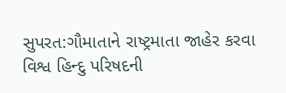સુપરત:ગૌમાતાને રાષ્ટ્રમાતા જાહેર કરવા વિશ્વ હિન્દુ પરિષદની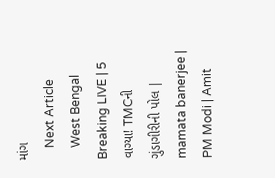માંગ
    Next Article
    West Bengal Breaking LIVE | 5 વાગ્યા! TMCની ગુંડાગીરીની પોલ | mamata banerjee | PM Modi | Amit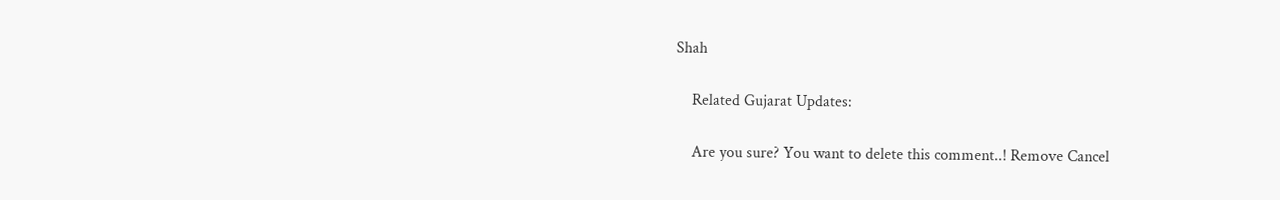Shah

    Related Gujarat Updates:

    Are you sure? You want to delete this comment..! Remove Cancel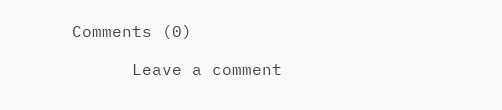Comments (0)

      Leave a comment